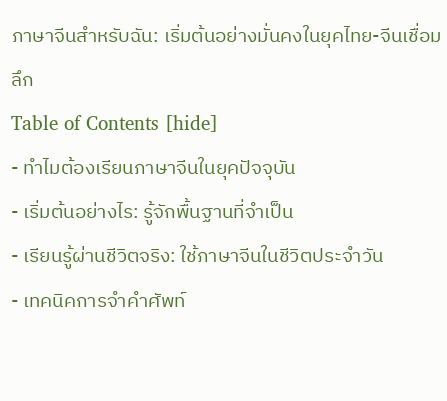ภาษาจีนสำหรับฉัน: เริ่มต้นอย่างมั่นคงในยุคไทย-จีนเชื่อมลึก
Table of Contents [hide]
- ทำไมต้องเรียนภาษาจีนในยุคปัจจุบัน
- เริ่มต้นอย่างไร: รู้จักพื้นฐานที่จำเป็น
- เรียนรู้ผ่านชีวิตจริง: ใช้ภาษาจีนในชีวิตประจำวัน
- เทคนิคการจำคำศัพท์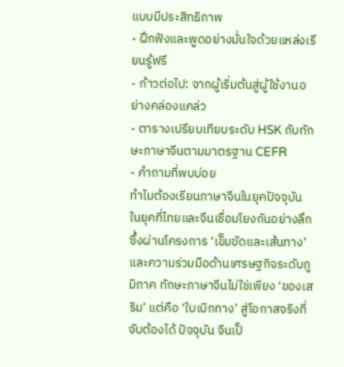แบบมีประสิทธิภาพ
- ฝึกฟังและพูดอย่างมั่นใจด้วยแหล่งเรียนรู้ฟรี
- ก้าวต่อไป: จากผู้เริ่มต้นสู่ผู้ใช้งานอย่างคล่องแคล่ว
- ตารางเปรียบเทียบระดับ HSK กับทักษะภาษาจีนตามมาตรฐาน CEFR
- คำถามที่พบบ่อย
ทำไมต้องเรียนภาษาจีนในยุคปัจจุบัน
ในยุคที่ไทยและจีนเชื่อมโยงกันอย่างลึกซึ้งผ่านโครงการ ‘เข็มขัดและเส้นทาง’ และความร่วมมือด้านเศรษฐกิจระดับภูมิภาค ทักษะภาษาจีนไม่ใช่เพียง ‘ของเสริม’ แต่คือ ‘ใบเบิกทาง’ สู่โอกาสจริงที่จับต้องได้ ปัจจุบัน จีนเป็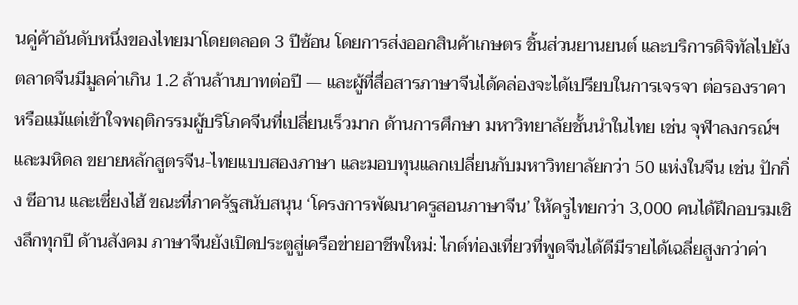นคู่ค้าอันดับหนึ่งของไทยมาโดยตลอด 3 ปีซ้อน โดยการส่งออกสินค้าเกษตร ชิ้นส่วนยานยนต์ และบริการดิจิทัลไปยังตลาดจีนมีมูลค่าเกิน 1.2 ล้านล้านบาทต่อปี — และผู้ที่สื่อสารภาษาจีนได้คล่องจะได้เปรียบในการเจรจา ต่อรองราคา หรือแม้แต่เข้าใจพฤติกรรมผู้บริโภคจีนที่เปลี่ยนเร็วมาก ด้านการศึกษา มหาวิทยาลัยชั้นนำในไทย เช่น จุฬาลงกรณ์ฯ และมหิดล ขยายหลักสูตรจีน-ไทยแบบสองภาษา และมอบทุนแลกเปลี่ยนกับมหาวิทยาลัยกว่า 50 แห่งในจีน เช่น ปักกิ่ง ซีอาน และเซี่ยงไฮ้ ขณะที่ภาครัฐสนับสนุน ‘โครงการพัฒนาครูสอนภาษาจีน’ ให้ครูไทยกว่า 3,000 คนได้ฝึกอบรมเชิงลึกทุกปี ด้านสังคม ภาษาจีนยังเปิดประตูสู่เครือข่ายอาชีพใหม่: ไกด์ท่องเที่ยวที่พูดจีนได้ดีมีรายได้เฉลี่ยสูงกว่าค่า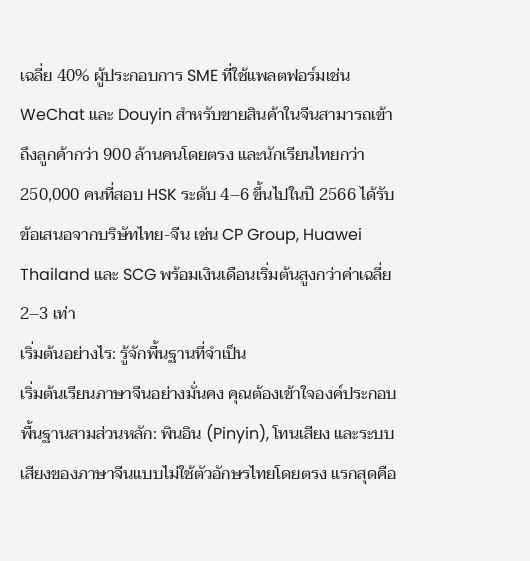เฉลี่ย 40% ผู้ประกอบการ SME ที่ใช้แพลตฟอร์มเช่น WeChat และ Douyin สำหรับขายสินค้าในจีนสามารถเข้าถึงลูกค้ากว่า 900 ล้านคนโดยตรง และนักเรียนไทยกว่า 250,000 คนที่สอบ HSK ระดับ 4–6 ขึ้นไปในปี 2566 ได้รับข้อเสนอจากบริษัทไทย-จีน เช่น CP Group, Huawei Thailand และ SCG พร้อมเงินเดือนเริ่มต้นสูงกว่าค่าเฉลี่ย 2–3 เท่า
เริ่มต้นอย่างไร: รู้จักพื้นฐานที่จำเป็น
เริ่มต้นเรียนภาษาจีนอย่างมั่นคง คุณต้องเข้าใจองค์ประกอบพื้นฐานสามส่วนหลัก: พินอิน (Pinyin), โทนเสียง และระบบเสียงของภาษาจีนแบบไม่ใช้ตัวอักษรไทยโดยตรง แรกสุดคือ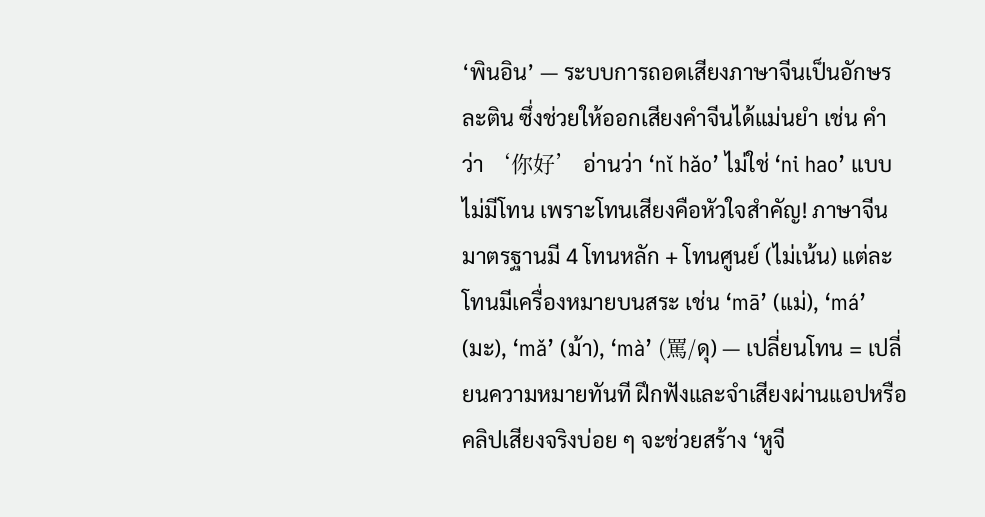‘พินอิน’ — ระบบการถอดเสียงภาษาจีนเป็นอักษรละติน ซึ่งช่วยให้ออกเสียงคำจีนได้แม่นยำ เช่น คำว่า ‘你好’ อ่านว่า ‘nǐ hǎo’ ไม่ใช่ ‘ni hao’ แบบไม่มีโทน เพราะโทนเสียงคือหัวใจสำคัญ! ภาษาจีนมาตรฐานมี 4 โทนหลัก + โทนศูนย์ (ไม่เน้น) แต่ละโทนมีเครื่องหมายบนสระ เช่น ‘mā’ (แม่), ‘má’ (มะ), ‘mǎ’ (ม้า), ‘mà’ (罵/ดุ) — เปลี่ยนโทน = เปลี่ยนความหมายทันที ฝึกฟังและจำเสียงผ่านแอปหรือคลิปเสียงจริงบ่อย ๆ จะช่วยสร้าง ‘หูจี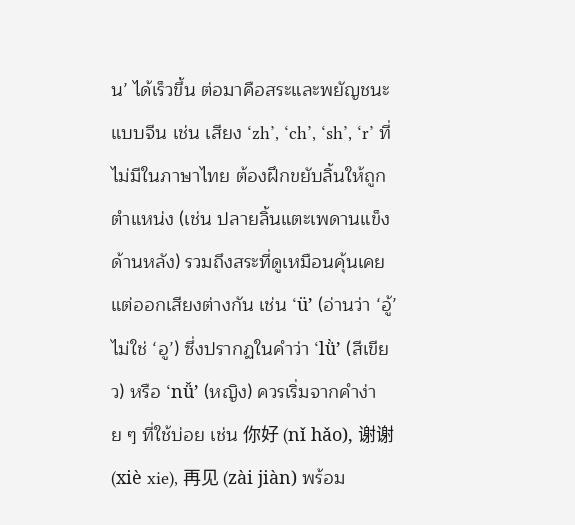น’ ได้เร็วขึ้น ต่อมาคือสระและพยัญชนะแบบจีน เช่น เสียง ‘zh’, ‘ch’, ‘sh’, ‘r’ ที่ไม่มีในภาษาไทย ต้องฝึกขยับลิ้นให้ถูกตำแหน่ง (เช่น ปลายลิ้นแตะเพดานแข็งด้านหลัง) รวมถึงสระที่ดูเหมือนคุ้นเคยแต่ออกเสียงต่างกัน เช่น ‘ü’ (อ่านว่า ‘อู้’ ไม่ใช่ ‘อู’) ซึ่งปรากฏในคำว่า ‘lǜ’ (สีเขียว) หรือ ‘nǚ’ (หญิง) ควรเริ่มจากคำง่าย ๆ ที่ใช้บ่อย เช่น 你好 (nǐ hǎo), 谢谢 (xiè xie), 再见 (zài jiàn) พร้อม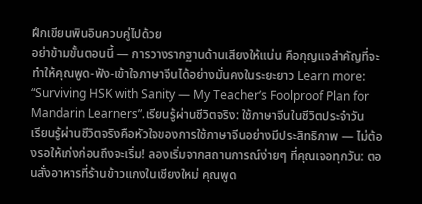ฝึกเขียนพินอินควบคู่ไปด้วย
อย่าข้ามขั้นตอนนี้ — การวางรากฐานด้านเสียงให้แน่น คือกุญแจสำคัญที่จะทำให้คุณพูด-ฟัง-เข้าใจภาษาจีนได้อย่างมั่นคงในระยะยาว Learn more: “Surviving HSK with Sanity — My Teacher’s Foolproof Plan for Mandarin Learners”.เรียนรู้ผ่านชีวิตจริง: ใช้ภาษาจีนในชีวิตประจำวัน
เรียนรู้ผ่านชีวิตจริงคือหัวใจของการใช้ภาษาจีนอย่างมีประสิทธิภาพ — ไม่ต้องรอให้เก่งก่อนถึงจะเริ่ม! ลองเริ่มจากสถานการณ์ง่ายๆ ที่คุณเจอทุกวัน: ตอนสั่งอาหารที่ร้านข้าวแกงในเชียงใหม่ คุณพูด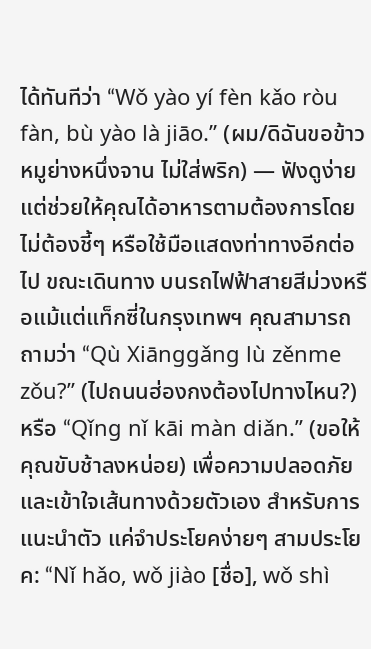ได้ทันทีว่า “Wǒ yào yí fèn kǎo ròu fàn, bù yào là jiāo.” (ผม/ดิฉันขอข้าวหมูย่างหนึ่งจาน ไม่ใส่พริก) — ฟังดูง่าย แต่ช่วยให้คุณได้อาหารตามต้องการโดยไม่ต้องชี้ๆ หรือใช้มือแสดงท่าทางอีกต่อไป ขณะเดินทาง บนรถไฟฟ้าสายสีม่วงหรือแม้แต่แท็กซี่ในกรุงเทพฯ คุณสามารถถามว่า “Qù Xiānggǎng lù zěnme zǒu?” (ไปถนนฮ่องกงต้องไปทางไหน?) หรือ “Qǐng nǐ kāi màn diǎn.” (ขอให้คุณขับช้าลงหน่อย) เพื่อความปลอดภัยและเข้าใจเส้นทางด้วยตัวเอง สำหรับการแนะนำตัว แค่จำประโยคง่ายๆ สามประโยค: “Nǐ hǎo, wǒ jiào [ชื่อ], wǒ shì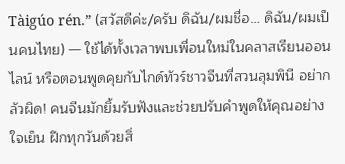Tàigúo rén.” (สวัสดีค่ะ/ครับ ดิฉัน/ผมชื่อ… ดิฉัน/ผมเป็นคนไทย) — ใช้ได้ทั้งเวลาพบเพื่อนใหม่ในคลาสเรียนออนไลน์ หรือตอนพูดคุยกับไกด์ทัวร์ชาวจีนที่สวนลุมพินี อย่ากลัวผิด! คนจีนมักยิ้มรับฟังและช่วยปรับคำพูดให้คุณอย่างใจเย็น ฝึกทุกวันด้วยสิ่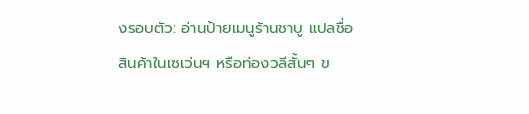งรอบตัว: อ่านป้ายเมนูร้านชาบู แปลชื่อสินค้าในเซเว่นฯ หรือท่องวลีสั้นๆ ข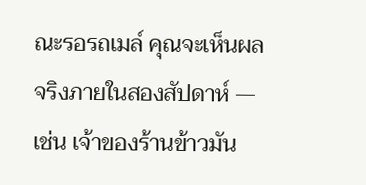ณะรอรถเมล์ คุณจะเห็นผลจริงภายในสองสัปดาห์ — เช่น เจ้าของร้านข้าวมัน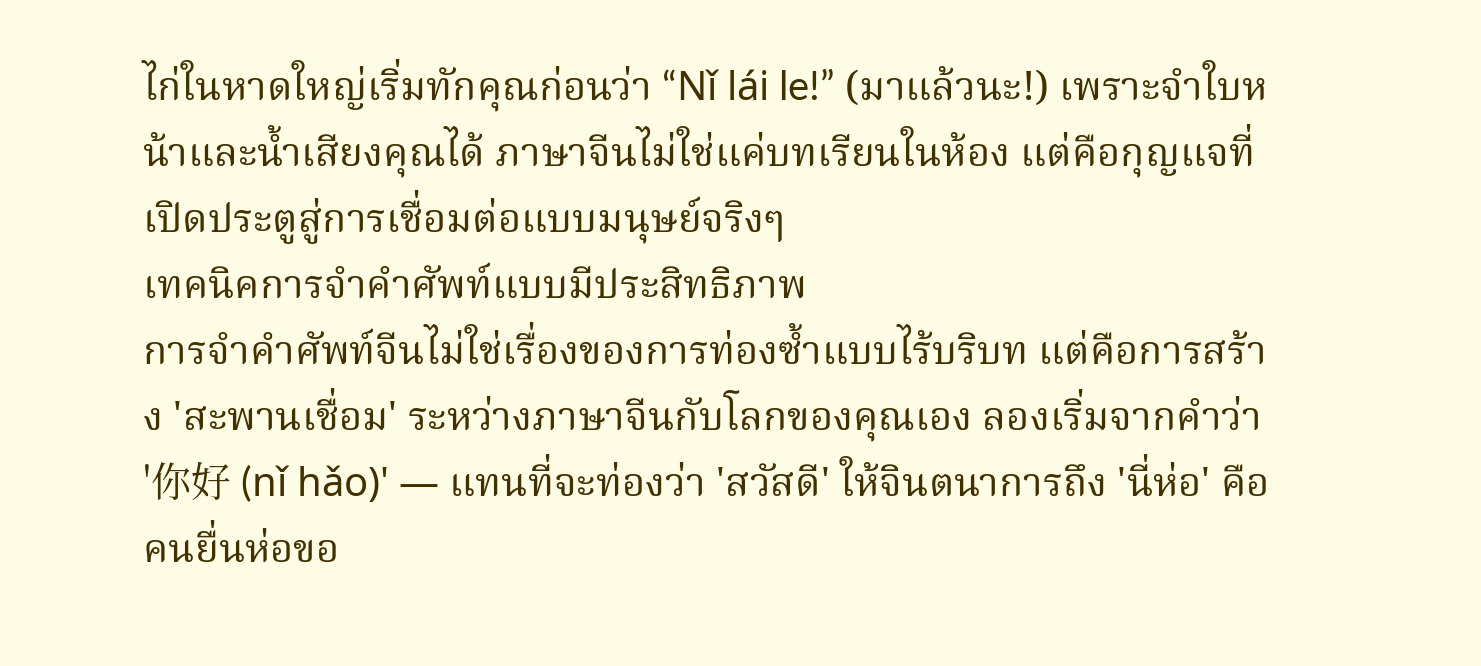ไก่ในหาดใหญ่เริ่มทักคุณก่อนว่า “Nǐ lái le!” (มาแล้วนะ!) เพราะจำใบหน้าและน้ำเสียงคุณได้ ภาษาจีนไม่ใช่แค่บทเรียนในห้อง แต่คือกุญแจที่เปิดประตูสู่การเชื่อมต่อแบบมนุษย์จริงๆ
เทคนิคการจำคำศัพท์แบบมีประสิทธิภาพ
การจำคำศัพท์จีนไม่ใช่เรื่องของการท่องซ้ำแบบไร้บริบท แต่คือการสร้าง 'สะพานเชื่อม' ระหว่างภาษาจีนกับโลกของคุณเอง ลองเริ่มจากคำว่า '你好 (nǐ hǎo)' — แทนที่จะท่องว่า 'สวัสดี' ให้จินตนาการถึง 'นี่ห่อ' คือคนยื่นห่อขอ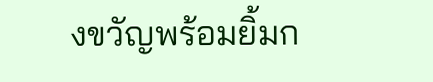งขวัญพร้อมยิ้มก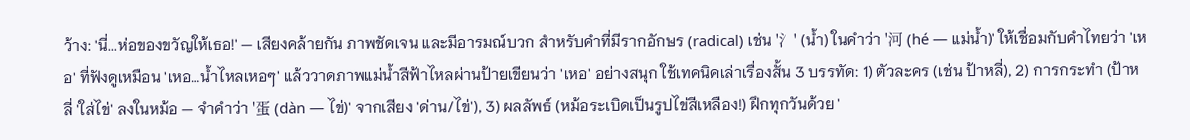ว้าง: 'นี่...ห่อของขวัญให้เธอ!' — เสียงคล้ายกัน ภาพชัดเจน และมีอารมณ์บวก สำหรับคำที่มีรากอักษร (radical) เช่น '氵' (น้ำ) ในคำว่า '河 (hé — แม่น้ำ)' ให้เชื่อมกับคำไทยว่า 'เหอ' ที่ฟังดูเหมือน 'เหอ…น้ำไหลเหอๆ' แล้ววาดภาพแม่น้ำสีฟ้าไหลผ่านป้ายเขียนว่า 'เหอ' อย่างสนุก ใช้เทคนิคเล่าเรื่องสั้น 3 บรรทัด: 1) ตัวละคร (เช่น ป้าหลี่), 2) การกระทำ (ป้าหลี่ 'ใส่ไข่' ลงในหม้อ — จำคำว่า '蛋 (dàn — ไข่)' จากเสียง 'ด่าน/ไข่'), 3) ผลลัพธ์ (หม้อระเบิดเป็นรูปไข่สีเหลือง!) ฝึกทุกวันด้วย '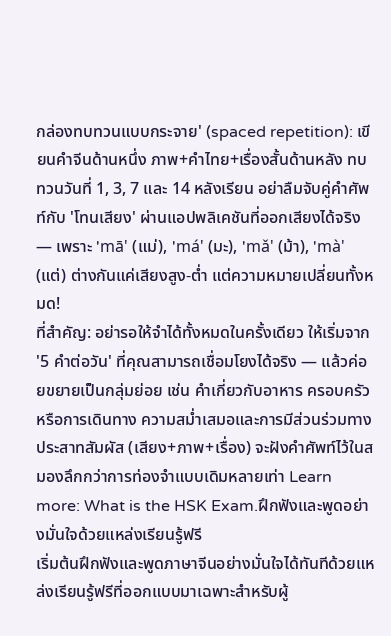กล่องทบทวนแบบกระจาย' (spaced repetition): เขียนคำจีนด้านหนึ่ง ภาพ+คำไทย+เรื่องสั้นด้านหลัง ทบทวนวันที่ 1, 3, 7 และ 14 หลังเรียน อย่าลืมจับคู่คำศัพท์กับ 'โทนเสียง' ผ่านแอปพลิเคชันที่ออกเสียงได้จริง — เพราะ 'mā' (แม่), 'má' (มะ), 'mǎ' (ม้า), 'mà' (แต่) ต่างกันแค่เสียงสูง-ต่ำ แต่ความหมายเปลี่ยนทั้งหมด!
ที่สำคัญ: อย่ารอให้จำได้ทั้งหมดในครั้งเดียว ให้เริ่มจาก '5 คำต่อวัน' ที่คุณสามารถเชื่อมโยงได้จริง — แล้วค่อยขยายเป็นกลุ่มย่อย เช่น คำเกี่ยวกับอาหาร ครอบครัว หรือการเดินทาง ความสม่ำเสมอและการมีส่วนร่วมทางประสาทสัมผัส (เสียง+ภาพ+เรื่อง) จะฝังคำศัพท์ไว้ในสมองลึกกว่าการท่องจำแบบเดิมหลายเท่า Learn more: What is the HSK Exam.ฝึกฟังและพูดอย่างมั่นใจด้วยแหล่งเรียนรู้ฟรี
เริ่มต้นฝึกฟังและพูดภาษาจีนอย่างมั่นใจได้ทันทีด้วยแหล่งเรียนรู้ฟรีที่ออกแบบมาเฉพาะสำหรับผู้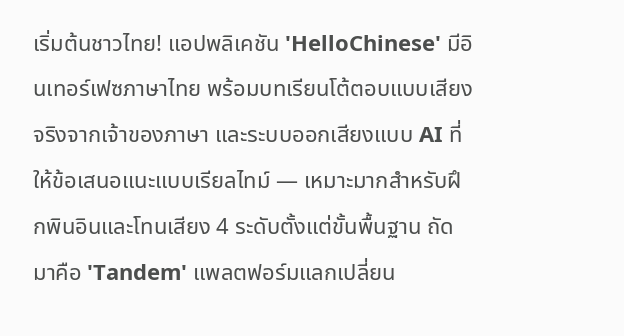เริ่มต้นชาวไทย! แอปพลิเคชัน 'HelloChinese' มีอินเทอร์เฟซภาษาไทย พร้อมบทเรียนโต้ตอบแบบเสียงจริงจากเจ้าของภาษา และระบบออกเสียงแบบ AI ที่ให้ข้อเสนอแนะแบบเรียลไทม์ — เหมาะมากสำหรับฝึกพินอินและโทนเสียง 4 ระดับตั้งแต่ขั้นพื้นฐาน ถัดมาคือ 'Tandem' แพลตฟอร์มแลกเปลี่ยน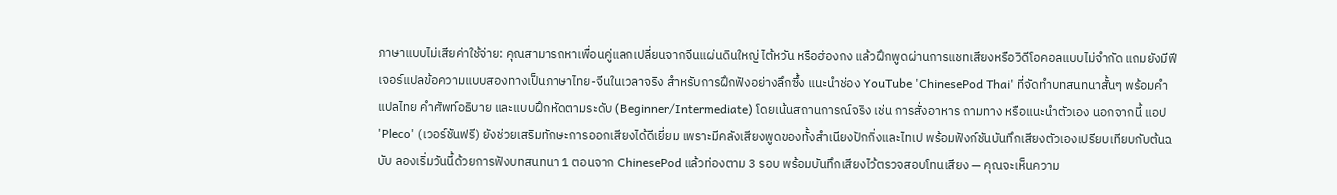ภาษาแบบไม่เสียค่าใช้จ่าย: คุณสามารถหาเพื่อนคู่แลกเปลี่ยนจากจีนแผ่นดินใหญ่ ไต้หวัน หรือฮ่องกง แล้วฝึกพูดผ่านการแชทเสียงหรือวิดีโอคอลแบบไม่จำกัด แถมยังมีฟีเจอร์แปลข้อความแบบสองทางเป็นภาษาไทย-จีนในเวลาจริง สำหรับการฝึกฟังอย่างลึกซึ้ง แนะนำช่อง YouTube 'ChinesePod Thai' ที่จัดทำบทสนทนาสั้นๆ พร้อมคำแปลไทย คำศัพท์อธิบาย และแบบฝึกหัดตามระดับ (Beginner/Intermediate) โดยเน้นสถานการณ์จริง เช่น การสั่งอาหาร ถามทาง หรือแนะนำตัวเอง นอกจากนี้ แอป 'Pleco' (เวอร์ชันฟรี) ยังช่วยเสริมทักษะการออกเสียงได้ดีเยี่ยม เพราะมีคลังเสียงพูดของทั้งสำเนียงปักกิ่งและไทเป พร้อมฟังก์ชันบันทึกเสียงตัวเองเปรียบเทียบกับต้นฉบับ ลองเริ่มวันนี้ด้วยการฟังบทสนทนา 1 ตอนจาก ChinesePod แล้วท่องตาม 3 รอบ พร้อมบันทึกเสียงไว้ตรวจสอบโทนเสียง — คุณจะเห็นความ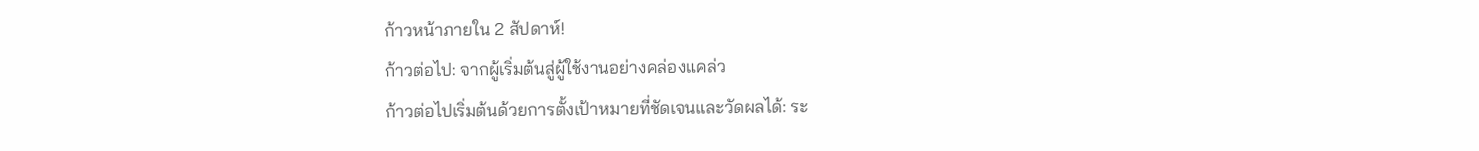ก้าวหน้าภายใน 2 สัปดาห์!
ก้าวต่อไป: จากผู้เริ่มต้นสู่ผู้ใช้งานอย่างคล่องแคล่ว
ก้าวต่อไปเริ่มต้นด้วยการตั้งเป้าหมายที่ชัดเจนและวัดผลได้: ระ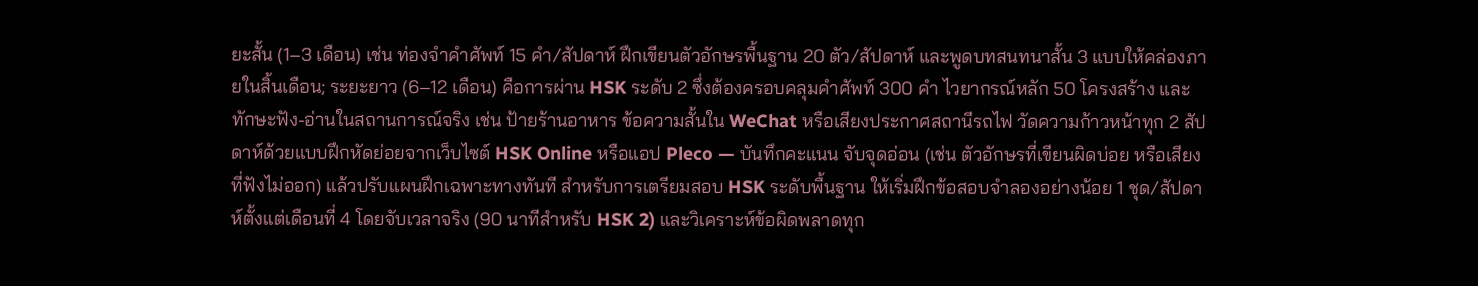ยะสั้น (1–3 เดือน) เช่น ท่องจำคำศัพท์ 15 คำ/สัปดาห์ ฝึกเขียนตัวอักษรพื้นฐาน 20 ตัว/สัปดาห์ และพูดบทสนทนาสั้น 3 แบบให้คล่องภายในสิ้นเดือน; ระยะยาว (6–12 เดือน) คือการผ่าน HSK ระดับ 2 ซึ่งต้องครอบคลุมคำศัพท์ 300 คำ ไวยากรณ์หลัก 50 โครงสร้าง และทักษะฟัง-อ่านในสถานการณ์จริง เช่น ป้ายร้านอาหาร ข้อความสั้นใน WeChat หรือเสียงประกาศสถานีรถไฟ วัดความก้าวหน้าทุก 2 สัปดาห์ด้วยแบบฝึกหัดย่อยจากเว็บไซต์ HSK Online หรือแอป Pleco — บันทึกคะแนน จับจุดอ่อน (เช่น ตัวอักษรที่เขียนผิดบ่อย หรือเสียงที่ฟังไม่ออก) แล้วปรับแผนฝึกเฉพาะทางทันที สำหรับการเตรียมสอบ HSK ระดับพื้นฐาน ให้เริ่มฝึกข้อสอบจำลองอย่างน้อย 1 ชุด/สัปดาห์ตั้งแต่เดือนที่ 4 โดยจับเวลาจริง (90 นาทีสำหรับ HSK 2) และวิเคราะห์ข้อผิดพลาดทุก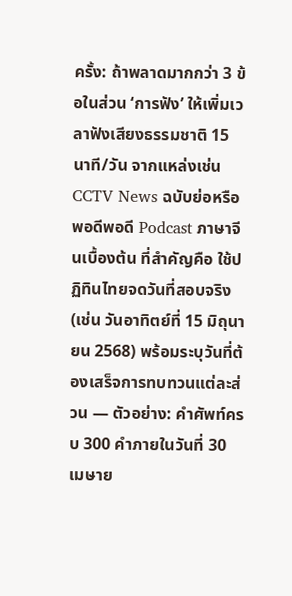ครั้ง: ถ้าพลาดมากกว่า 3 ข้อในส่วน ‘การฟัง’ ให้เพิ่มเวลาฟังเสียงธรรมชาติ 15 นาที/วัน จากแหล่งเช่น CCTV News ฉบับย่อหรือพอดีพอดี Podcast ภาษาจีนเบื้องต้น ที่สำคัญคือ ใช้ปฏิทินไทยจดวันที่สอบจริง (เช่น วันอาทิตย์ที่ 15 มิถุนายน 2568) พร้อมระบุวันที่ต้องเสร็จการทบทวนแต่ละส่วน — ตัวอย่าง: คำศัพท์ครบ 300 คำภายในวันที่ 30 เมษาย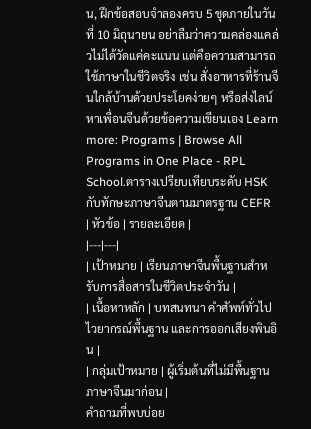น, ฝึกข้อสอบจำลองครบ 5 ชุดภายในวันที่ 10 มิถุนายน อย่าลืมว่าความคล่องแคล่วไม่ได้วัดแค่คะแนน แต่คือความสามารถใช้ภาษาในชีวิตจริง เช่น สั่งอาหารที่ร้านจีนใกล้บ้านด้วยประโยคง่ายๆ หรือส่งไลน์หาเพื่อนจีนด้วยข้อความเขียนเอง Learn more: Programs | Browse All Programs in One Place - RPL School.ตารางเปรียบเทียบระดับ HSK กับทักษะภาษาจีนตามมาตรฐาน CEFR
| หัวข้อ | รายละเอียด |
|---|---|
| เป้าหมาย | เรียนภาษาจีนพื้นฐานสำหรับการสื่อสารในชีวิตประจำวัน |
| เนื้อหาหลัก | บทสนทนา คำศัพท์ทั่วไป ไวยากรณ์พื้นฐาน และการออกเสียงพินอิน |
| กลุ่มเป้าหมาย | ผู้เริ่มต้นที่ไม่มีพื้นฐานภาษาจีนมาก่อน |
คำถามที่พบบ่อย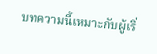บทความนี้เหมาะกับผู้เริ่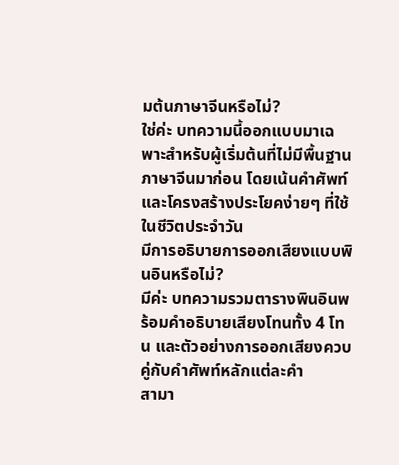มต้นภาษาจีนหรือไม่?
ใช่ค่ะ บทความนี้ออกแบบมาเฉพาะสำหรับผู้เริ่มต้นที่ไม่มีพื้นฐานภาษาจีนมาก่อน โดยเน้นคำศัพท์และโครงสร้างประโยคง่ายๆ ที่ใช้ในชีวิตประจำวัน
มีการอธิบายการออกเสียงแบบพินอินหรือไม่?
มีค่ะ บทความรวมตารางพินอินพร้อมคำอธิบายเสียงโทนทั้ง 4 โทน และตัวอย่างการออกเสียงควบคู่กับคำศัพท์หลักแต่ละคำ
สามา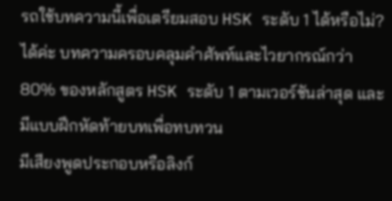รถใช้บทความนี้เพื่อเตรียมสอบ HSK ระดับ 1 ได้หรือไม่?
ได้ค่ะ บทความครอบคลุมคำศัพท์และไวยากรณ์กว่า 80% ของหลักสูตร HSK ระดับ 1 ตามเวอร์ชันล่าสุด และมีแบบฝึกหัดท้ายบทเพื่อทบทวน
มีเสียงพูดประกอบหรือลิงก์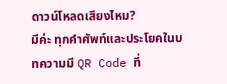ดาวน์โหลดเสียงไหม?
มีค่ะ ทุกคำศัพท์และประโยคในบทความมี QR Code ที่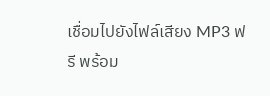เชื่อมไปยังไฟล์เสียง MP3 ฟรี พร้อม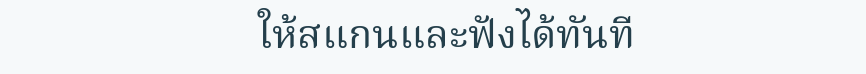ให้สแกนและฟังได้ทันที